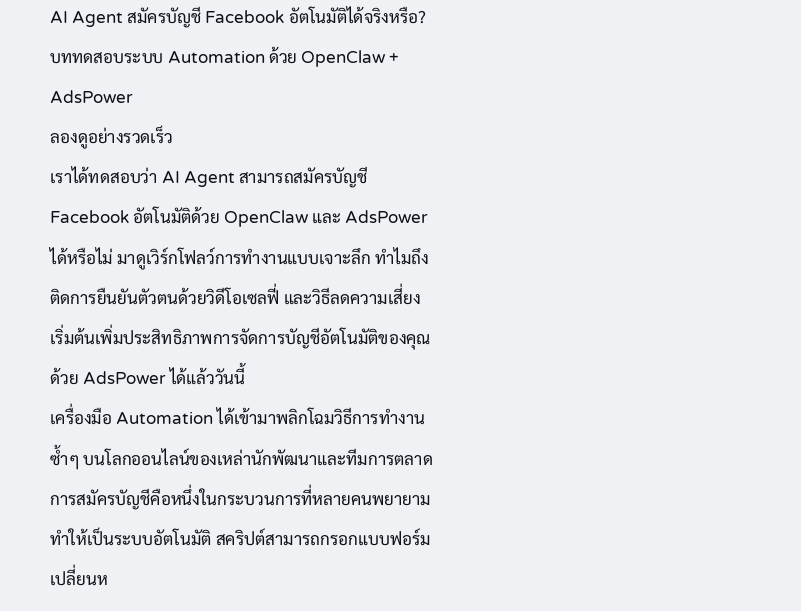AI Agent สมัครบัญชี Facebook อัตโนมัติได้จริงหรือ? บททดสอบระบบ Automation ด้วย OpenClaw + AdsPower
ลองดูอย่างรวดเร็ว
เราได้ทดสอบว่า AI Agent สามารถสมัครบัญชี Facebook อัตโนมัติด้วย OpenClaw และ AdsPower ได้หรือไม่ มาดูเวิร์กโฟลว์การทำงานแบบเจาะลึก ทำไมถึงติดการยืนยันตัวตนด้วยวิดีโอเซลฟี่ และวิธีลดความเสี่ยง เริ่มต้นเพิ่มประสิทธิภาพการจัดการบัญชีอัตโนมัติของคุณด้วย AdsPower ได้แล้ววันนี้
เครื่องมือ Automation ได้เข้ามาพลิกโฉมวิธีการทำงานซ้ำๆ บนโลกออนไลน์ของเหล่านักพัฒนาและทีมการตลาด การสมัครบัญชีคือหนึ่งในกระบวนการที่หลายคนพยายามทำให้เป็นระบบอัตโนมัติ สคริปต์สามารถกรอกแบบฟอร์ม เปลี่ยนห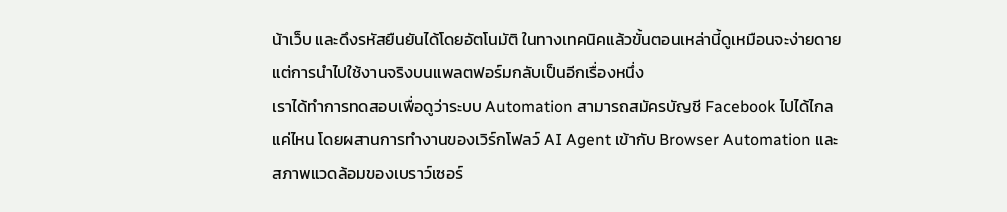น้าเว็บ และดึงรหัสยืนยันได้โดยอัตโนมัติ ในทางเทคนิคแล้วขั้นตอนเหล่านี้ดูเหมือนจะง่ายดาย แต่การนำไปใช้งานจริงบนแพลตฟอร์มกลับเป็นอีกเรื่องหนึ่ง
เราได้ทำการทดสอบเพื่อดูว่าระบบ Automation สามารถสมัครบัญชี Facebook ไปได้ไกลแค่ไหน โดยผสานการทำงานของเวิร์กโฟลว์ AI Agent เข้ากับ Browser Automation และสภาพแวดล้อมของเบราว์เซอร์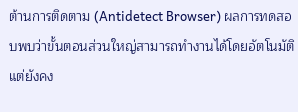ต้านการติดตาม (Antidetect Browser) ผลการทดสอบพบว่าขั้นตอนส่วนใหญ่สามารถทำงานได้โดยอัตโนมัติ แต่ยังคง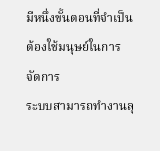มีหนึ่งขั้นตอนที่จำเป็นต้องใช้มนุษย์ในการจัดการ
ระบบสามารถทำงานลุ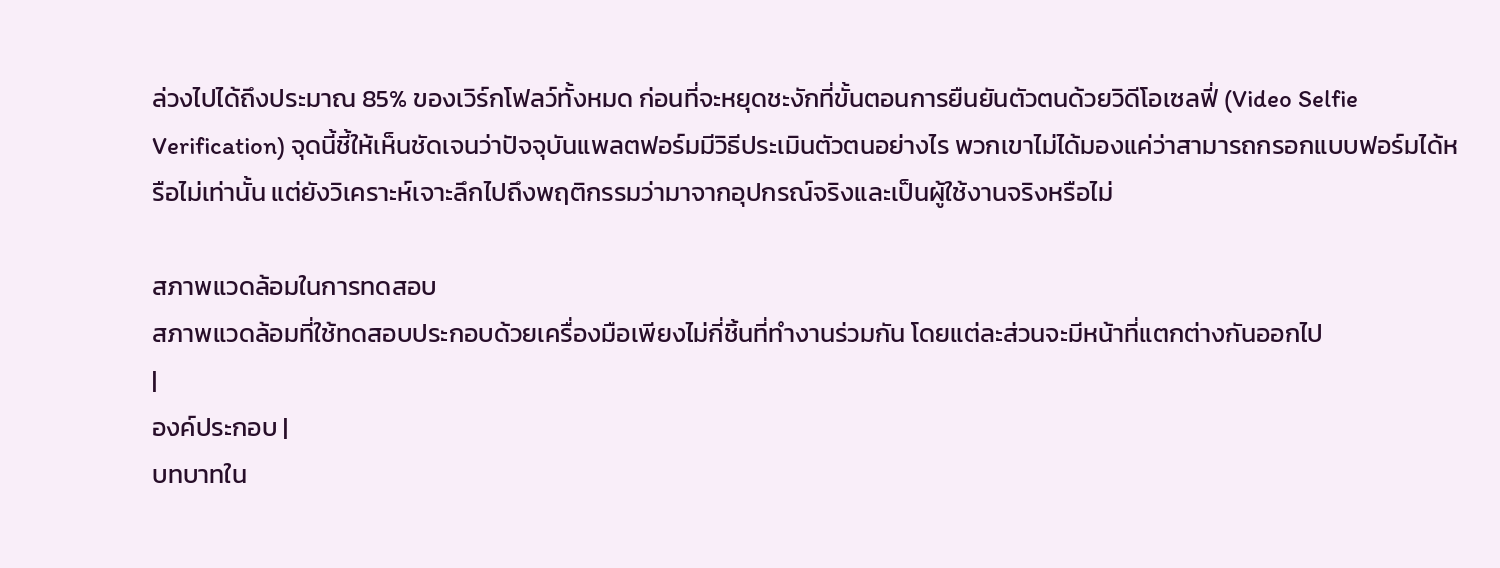ล่วงไปได้ถึงประมาณ 85% ของเวิร์กโฟลว์ทั้งหมด ก่อนที่จะหยุดชะงักที่ขั้นตอนการยืนยันตัวตนด้วยวิดีโอเซลฟี่ (Video Selfie Verification) จุดนี้ชี้ให้เห็นชัดเจนว่าปัจจุบันแพลตฟอร์มมีวิธีประเมินตัวตนอย่างไร พวกเขาไม่ได้มองแค่ว่าสามารถกรอกแบบฟอร์มได้หรือไม่เท่านั้น แต่ยังวิเคราะห์เจาะลึกไปถึงพฤติกรรมว่ามาจากอุปกรณ์จริงและเป็นผู้ใช้งานจริงหรือไม่

สภาพแวดล้อมในการทดสอบ
สภาพแวดล้อมที่ใช้ทดสอบประกอบด้วยเครื่องมือเพียงไม่กี่ชิ้นที่ทำงานร่วมกัน โดยแต่ละส่วนจะมีหน้าที่แตกต่างกันออกไป
|
องค์ประกอบ |
บทบาทใน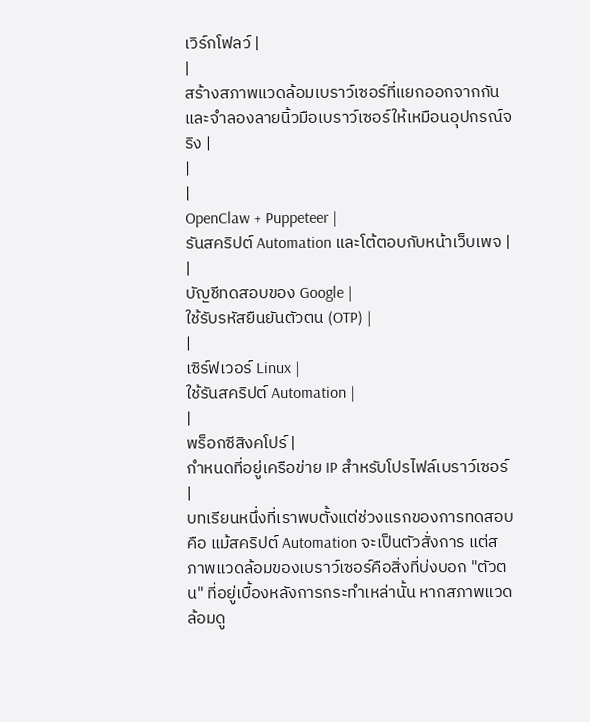เวิร์กโฟลว์ |
|
สร้างสภาพแวดล้อมเบราว์เซอร์ที่แยกออกจากกัน และจำลองลายนิ้วมือเบราว์เซอร์ให้เหมือนอุปกรณ์จริง |
|
|
OpenClaw + Puppeteer |
รันสคริปต์ Automation และโต้ตอบกับหน้าเว็บเพจ |
|
บัญชีทดสอบของ Google |
ใช้รับรหัสยืนยันตัวตน (OTP) |
|
เซิร์ฟเวอร์ Linux |
ใช้รันสคริปต์ Automation |
|
พร็อกซีสิงคโปร์ |
กำหนดที่อยู่เครือข่าย IP สำหรับโปรไฟล์เบราว์เซอร์ |
บทเรียนหนึ่งที่เราพบตั้งแต่ช่วงแรกของการทดสอบคือ แม้สคริปต์ Automation จะเป็นตัวสั่งการ แต่สภาพแวดล้อมของเบราว์เซอร์คือสิ่งที่บ่งบอก "ตัวตน" ที่อยู่เบื้องหลังการกระทำเหล่านั้น หากสภาพแวดล้อมดู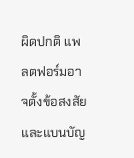ผิดปกติ แพลตฟอร์มอาจตั้งข้อสงสัยและแบนบัญ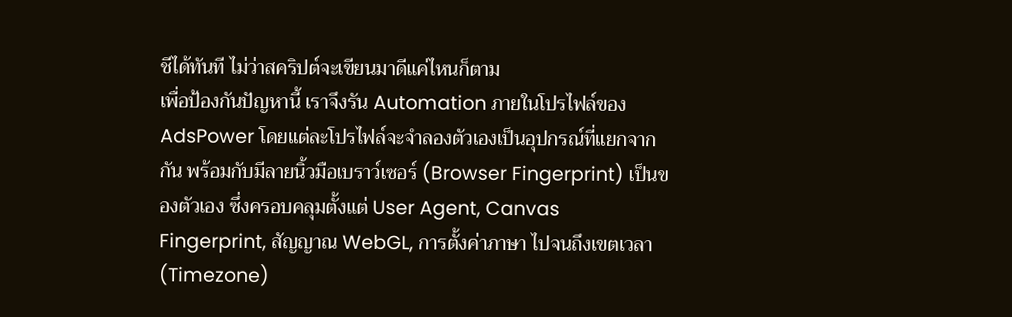ชีได้ทันที ไม่ว่าสคริปต์จะเขียนมาดีแค่ไหนก็ตาม
เพื่อป้องกันปัญหานี้ เราจึงรัน Automation ภายในโปรไฟล์ของ AdsPower โดยแต่ละโปรไฟล์จะจำลองตัวเองเป็นอุปกรณ์ที่แยกจากกัน พร้อมกับมีลายนิ้วมือเบราว์เซอร์ (Browser Fingerprint) เป็นของตัวเอง ซึ่งครอบคลุมตั้งแต่ User Agent, Canvas Fingerprint, สัญญาณ WebGL, การตั้งค่าภาษา ไปจนถึงเขตเวลา (Timezone)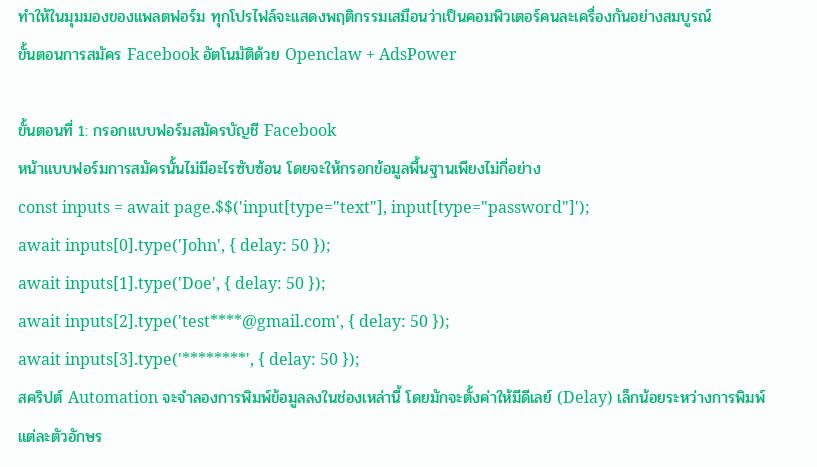ทำให้ในมุมมองของแพลตฟอร์ม ทุกโปรไฟล์จะแสดงพฤติกรรมเสมือนว่าเป็นคอมพิวเตอร์คนละเครื่องกันอย่างสมบูรณ์
ขั้นตอนการสมัคร Facebook อัตโนมัติด้วย Openclaw + AdsPower

ขั้นตอนที่ 1: กรอกแบบฟอร์มสมัครบัญชี Facebook
หน้าแบบฟอร์มการสมัครนั้นไม่มีอะไรซับซ้อน โดยจะให้กรอกข้อมูลพื้นฐานเพียงไม่กี่อย่าง
const inputs = await page.$$('input[type="text"], input[type="password"]');
await inputs[0].type('John', { delay: 50 });
await inputs[1].type('Doe', { delay: 50 });
await inputs[2].type('test****@gmail.com', { delay: 50 });
await inputs[3].type('********', { delay: 50 });
สคริปต์ Automation จะจำลองการพิมพ์ข้อมูลลงในช่องเหล่านี้ โดยมักจะตั้งค่าให้มีดีเลย์ (Delay) เล็กน้อยระหว่างการพิมพ์แต่ละตัวอักษร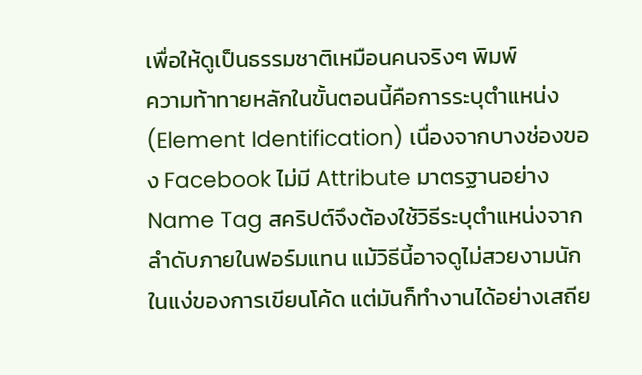เพื่อให้ดูเป็นธรรมชาติเหมือนคนจริงๆ พิมพ์
ความท้าทายหลักในขั้นตอนนี้คือการระบุตำแหน่ง (Element Identification) เนื่องจากบางช่องของ Facebook ไม่มี Attribute มาตรฐานอย่าง Name Tag สคริปต์จึงต้องใช้วิธีระบุตำแหน่งจากลำดับภายในฟอร์มแทน แม้วิธีนี้อาจดูไม่สวยงามนักในแง่ของการเขียนโค้ด แต่มันก็ทำงานได้อย่างเสถีย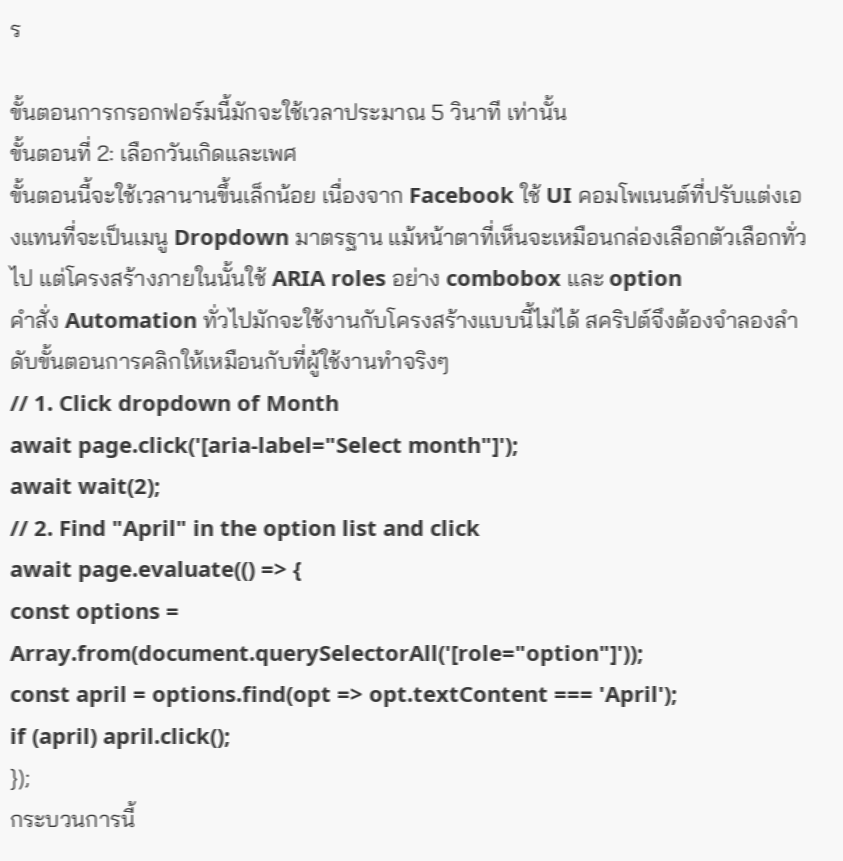ร

ขั้นตอนการกรอกฟอร์มนี้มักจะใช้เวลาประมาณ 5 วินาที เท่านั้น
ขั้นตอนที่ 2: เลือกวันเกิดและเพศ
ขั้นตอนนี้จะใช้เวลานานขึ้นเล็กน้อย เนื่องจาก Facebook ใช้ UI คอมโพเนนต์ที่ปรับแต่งเองแทนที่จะเป็นเมนู Dropdown มาตรฐาน แม้หน้าตาที่เห็นจะเหมือนกล่องเลือกตัวเลือกทั่วไป แต่โครงสร้างภายในนั้นใช้ ARIA roles อย่าง combobox และ option
คำสั่ง Automation ทั่วไปมักจะใช้งานกับโครงสร้างแบบนี้ไม่ได้ สคริปต์จึงต้องจำลองลำดับขั้นตอนการคลิกให้เหมือนกับที่ผู้ใช้งานทำจริงๆ
// 1. Click dropdown of Month
await page.click('[aria-label="Select month"]');
await wait(2);
// 2. Find "April" in the option list and click
await page.evaluate(() => {
const options = Array.from(document.querySelectorAll('[role="option"]'));
const april = options.find(opt => opt.textContent === 'April');
if (april) april.click();
});
กระบวนการนี้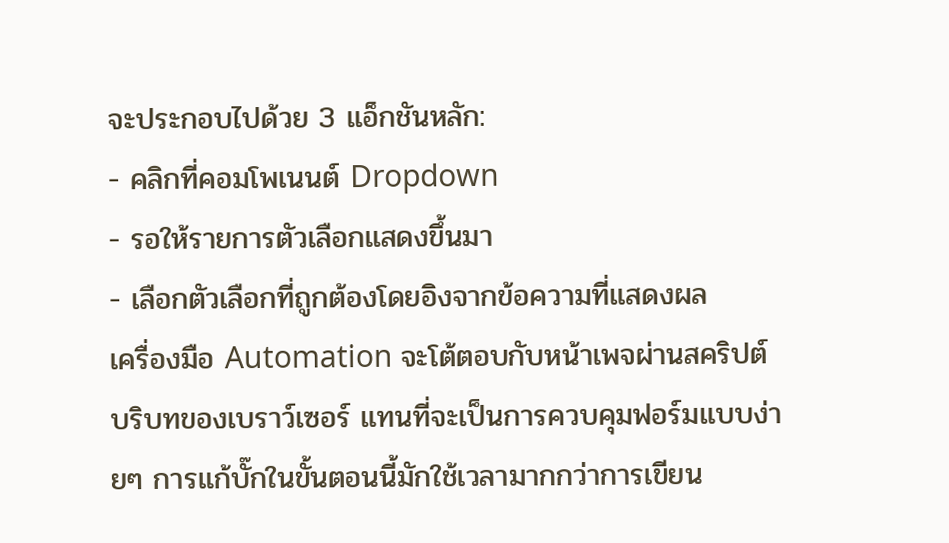จะประกอบไปด้วย 3 แอ็กชันหลัก:
- คลิกที่คอมโพเนนต์ Dropdown
- รอให้รายการตัวเลือกแสดงขึ้นมา
- เลือกตัวเลือกที่ถูกต้องโดยอิงจากข้อความที่แสดงผล
เครื่องมือ Automation จะโต้ตอบกับหน้าเพจผ่านสคริปต์บริบทของเบราว์เซอร์ แทนที่จะเป็นการควบคุมฟอร์มแบบง่ายๆ การแก้บั๊กในขั้นตอนนี้มักใช้เวลามากกว่าการเขียน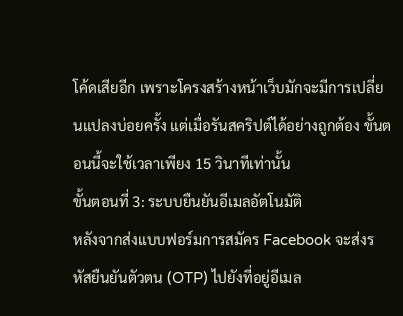โค้ดเสียอีก เพราะโครงสร้างหน้าเว็บมักจะมีการเปลี่ยนแปลงบ่อยครั้ง แต่เมื่อรันสคริปต์ได้อย่างถูกต้อง ขั้นตอนนี้จะใช้เวลาเพียง 15 วินาทีเท่านั้น
ขั้นตอนที่ 3: ระบบยืนยันอีเมลอัตโนมัติ
หลังจากส่งแบบฟอร์มการสมัคร Facebook จะส่งรหัสยืนยันตัวตน (OTP) ไปยังที่อยู่อีเมล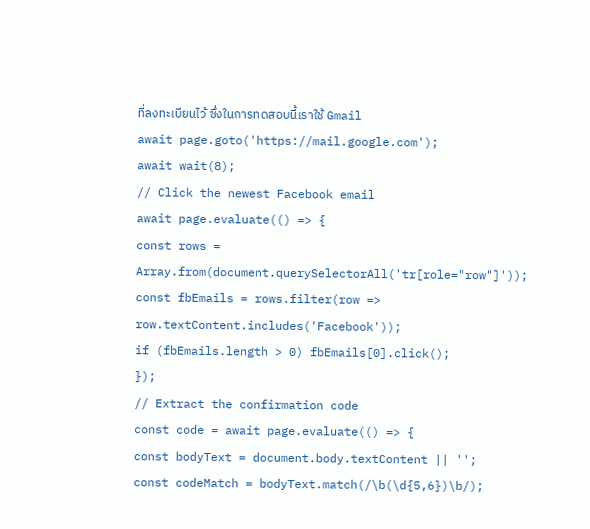ที่ลงทะเบียนไว้ ซึ่งในการทดสอบนี้เราใช้ Gmail
await page.goto('https://mail.google.com');
await wait(8);
// Click the newest Facebook email
await page.evaluate(() => {
const rows = Array.from(document.querySelectorAll('tr[role="row"]'));
const fbEmails = rows.filter(row => row.textContent.includes('Facebook'));
if (fbEmails.length > 0) fbEmails[0].click();
});
// Extract the confirmation code
const code = await page.evaluate(() => {
const bodyText = document.body.textContent || '';
const codeMatch = bodyText.match(/\b(\d{5,6})\b/);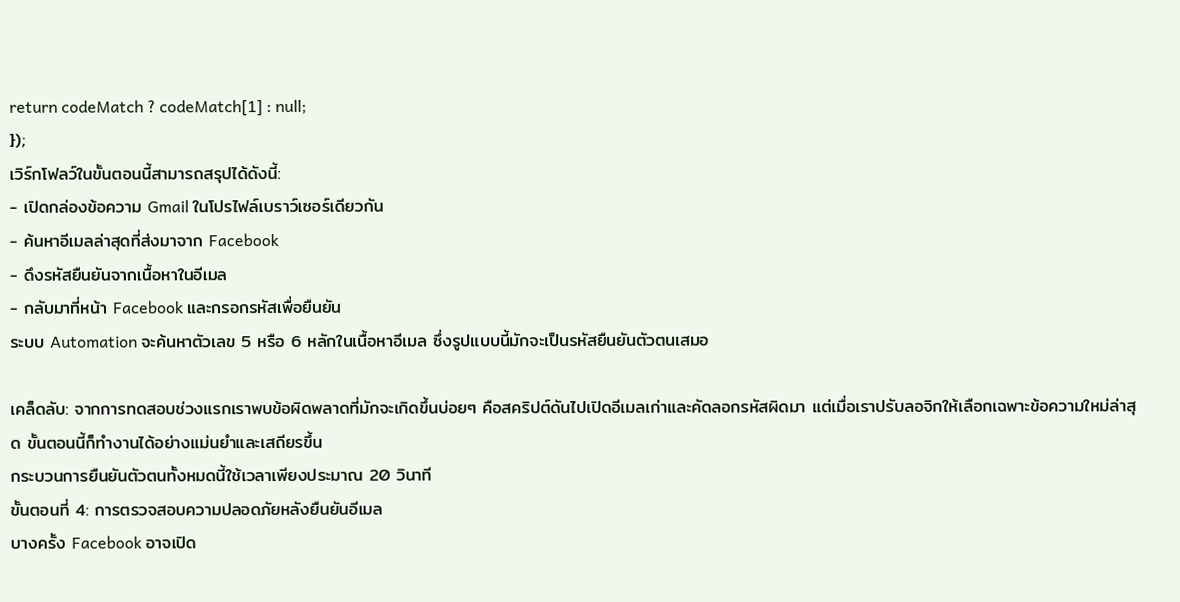return codeMatch ? codeMatch[1] : null;
});
เวิร์กโฟลว์ในขั้นตอนนี้สามารถสรุปได้ดังนี้:
- เปิดกล่องข้อความ Gmail ในโปรไฟล์เบราว์เซอร์เดียวกัน
- ค้นหาอีเมลล่าสุดที่ส่งมาจาก Facebook
- ดึงรหัสยืนยันจากเนื้อหาในอีเมล
- กลับมาที่หน้า Facebook และกรอกรหัสเพื่อยืนยัน
ระบบ Automation จะค้นหาตัวเลข 5 หรือ 6 หลักในเนื้อหาอีเมล ซึ่งรูปแบบนี้มักจะเป็นรหัสยืนยันตัวตนเสมอ

เคล็ดลับ: จากการทดสอบช่วงแรกเราพบข้อผิดพลาดที่มักจะเกิดขึ้นบ่อยๆ คือสคริปต์ดันไปเปิดอีเมลเก่าและคัดลอกรหัสผิดมา แต่เมื่อเราปรับลอจิกให้เลือกเฉพาะข้อความใหม่ล่าสุด ขั้นตอนนี้ก็ทำงานได้อย่างแม่นยำและเสถียรขึ้น
กระบวนการยืนยันตัวตนทั้งหมดนี้ใช้เวลาเพียงประมาณ 20 วินาที
ขั้นตอนที่ 4: การตรวจสอบความปลอดภัยหลังยืนยันอีเมล
บางครั้ง Facebook อาจเปิด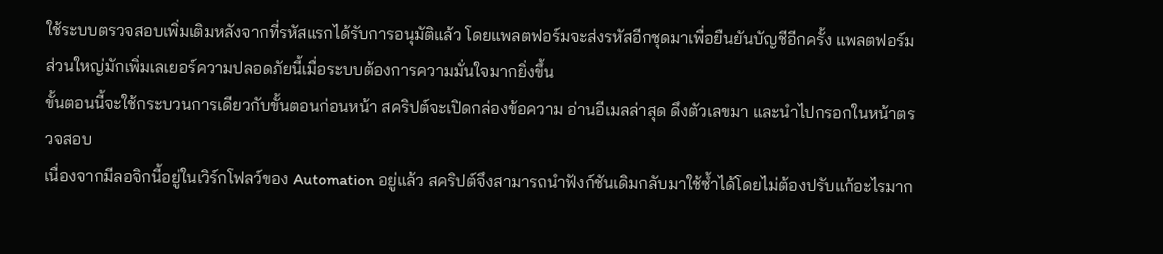ใช้ระบบตรวจสอบเพิ่มเติมหลังจากที่รหัสแรกได้รับการอนุมัติแล้ว โดยแพลตฟอร์มจะส่งรหัสอีกชุดมาเพื่อยืนยันบัญชีอีกครั้ง แพลตฟอร์มส่วนใหญ่มักเพิ่มเลเยอร์ความปลอดภัยนี้เมื่อระบบต้องการความมั่นใจมากยิ่งขึ้น
ขั้นตอนนี้จะใช้กระบวนการเดียวกับขั้นตอนก่อนหน้า สคริปต์จะเปิดกล่องข้อความ อ่านอีเมลล่าสุด ดึงตัวเลขมา และนำไปกรอกในหน้าตรวจสอบ
เนื่องจากมีลอจิกนี้อยู่ในเวิร์กโฟลว์ของ Automation อยู่แล้ว สคริปต์จึงสามารถนำฟังก์ชันเดิมกลับมาใช้ซ้ำได้โดยไม่ต้องปรับแก้อะไรมาก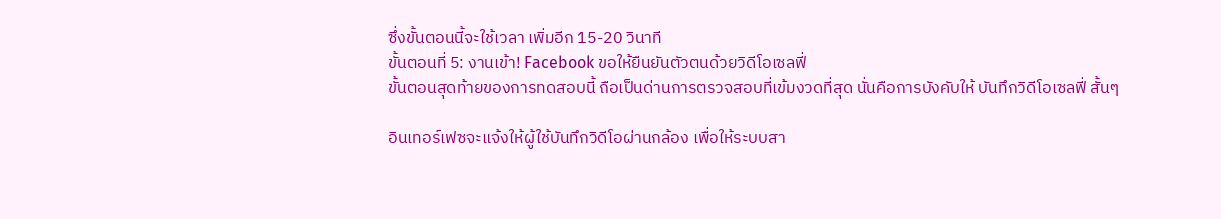ซึ่งขั้นตอนนี้จะใช้เวลา เพิ่มอีก 15-20 วินาที
ขั้นตอนที่ 5: งานเข้า! Facebook ขอให้ยืนยันตัวตนด้วยวิดีโอเซลฟี่
ขั้นตอนสุดท้ายของการทดสอบนี้ ถือเป็นด่านการตรวจสอบที่เข้มงวดที่สุด นั่นคือการบังคับให้ บันทึกวิดีโอเซลฟี่ สั้นๆ

อินเทอร์เฟซจะแจ้งให้ผู้ใช้บันทึกวิดีโอผ่านกล้อง เพื่อให้ระบบสา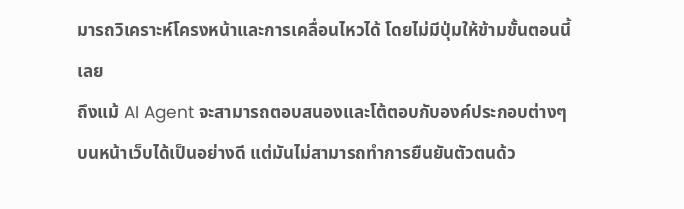มารถวิเคราะห์โครงหน้าและการเคลื่อนไหวได้ โดยไม่มีปุ่มให้ข้ามขั้นตอนนี้เลย
ถึงแม้ AI Agent จะสามารถตอบสนองและโต้ตอบกับองค์ประกอบต่างๆ บนหน้าเว็บได้เป็นอย่างดี แต่มันไม่สามารถทำการยืนยันตัวตนด้ว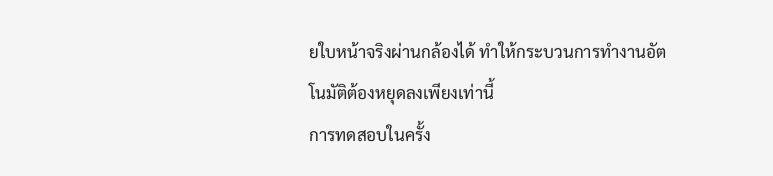ยใบหน้าจริงผ่านกล้องได้ ทำให้กระบวนการทำงานอัตโนมัติต้องหยุดลงเพียงเท่านี้
การทดสอบในครั้ง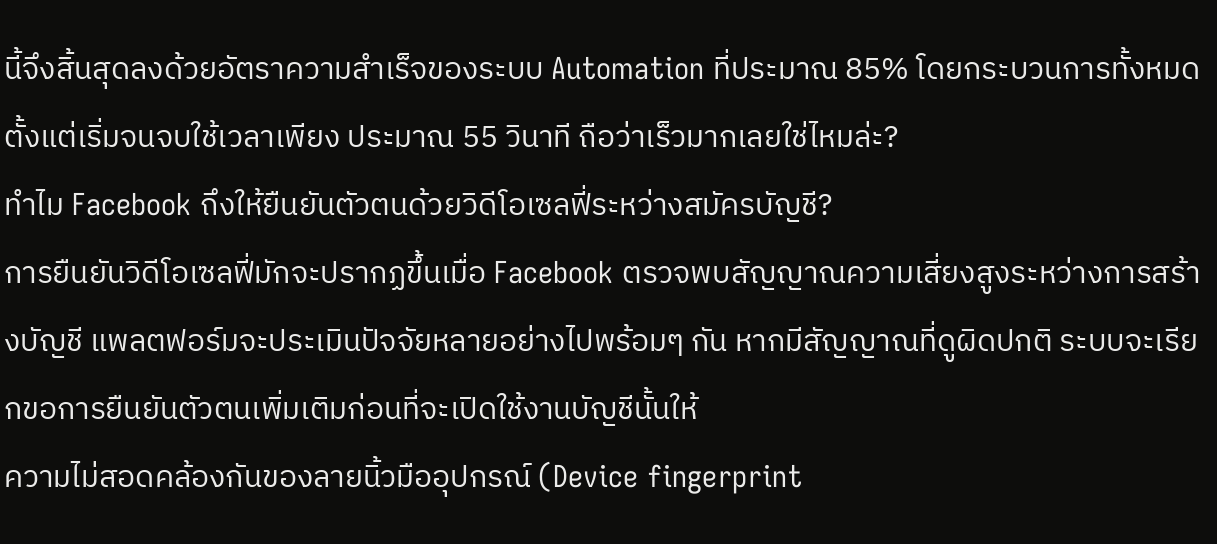นี้จึงสิ้นสุดลงด้วยอัตราความสำเร็จของระบบ Automation ที่ประมาณ 85% โดยกระบวนการทั้งหมดตั้งแต่เริ่มจนจบใช้เวลาเพียง ประมาณ 55 วินาที ถือว่าเร็วมากเลยใช่ไหมล่ะ?
ทำไม Facebook ถึงให้ยืนยันตัวตนด้วยวิดีโอเซลฟี่ระหว่างสมัครบัญชี?
การยืนยันวิดีโอเซลฟี่มักจะปรากฏขึ้นเมื่อ Facebook ตรวจพบสัญญาณความเสี่ยงสูงระหว่างการสร้างบัญชี แพลตฟอร์มจะประเมินปัจจัยหลายอย่างไปพร้อมๆ กัน หากมีสัญญาณที่ดูผิดปกติ ระบบจะเรียกขอการยืนยันตัวตนเพิ่มเติมก่อนที่จะเปิดใช้งานบัญชีนั้นให้
ความไม่สอดคล้องกันของลายนิ้วมืออุปกรณ์ (Device fingerprint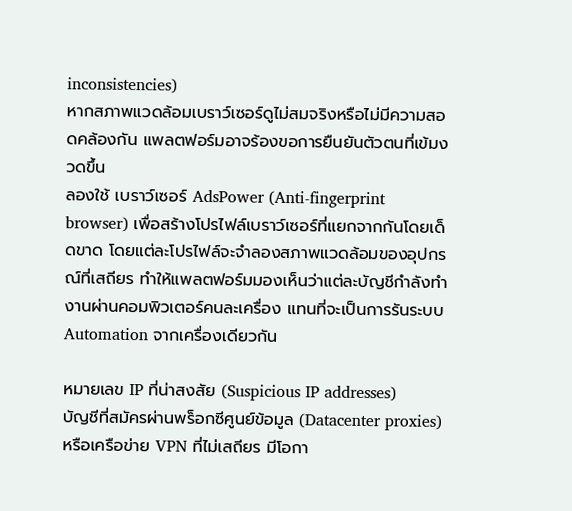inconsistencies)
หากสภาพแวดล้อมเบราว์เซอร์ดูไม่สมจริงหรือไม่มีความสอดคล้องกัน แพลตฟอร์มอาจร้องขอการยืนยันตัวตนที่เข้มงวดขึ้น
ลองใช้ เบราว์เซอร์ AdsPower (Anti-fingerprint browser) เพื่อสร้างโปรไฟล์เบราว์เซอร์ที่แยกจากกันโดยเด็ดขาด โดยแต่ละโปรไฟล์จะจำลองสภาพแวดล้อมของอุปกรณ์ที่เสถียร ทำให้แพลตฟอร์มมองเห็นว่าแต่ละบัญชีกำลังทำงานผ่านคอมพิวเตอร์คนละเครื่อง แทนที่จะเป็นการรันระบบ Automation จากเครื่องเดียวกัน

หมายเลข IP ที่น่าสงสัย (Suspicious IP addresses)
บัญชีที่สมัครผ่านพร็อกซีศูนย์ข้อมูล (Datacenter proxies) หรือเครือข่าย VPN ที่ไม่เสถียร มีโอกา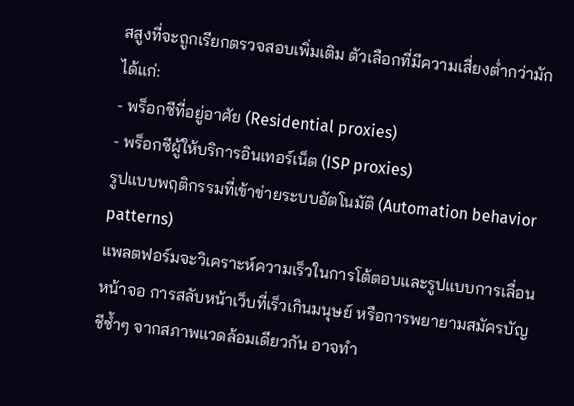สสูงที่จะถูกเรียกตรวจสอบเพิ่มเติม ตัวเลือกที่มีความเสี่ยงต่ำกว่ามักได้แก่:
- พร็อกซีที่อยู่อาศัย (Residential proxies)
- พร็อกซีผู้ให้บริการอินเทอร์เน็ต (ISP proxies)
รูปแบบพฤติกรรมที่เข้าข่ายระบบอัตโนมัติ (Automation behavior patterns)
แพลตฟอร์มจะวิเคราะห์ความเร็วในการโต้ตอบและรูปแบบการเลื่อนหน้าจอ การสลับหน้าเว็บที่เร็วเกินมนุษย์ หรือการพยายามสมัครบัญชีซ้ำๆ จากสภาพแวดล้อมเดียวกัน อาจทำ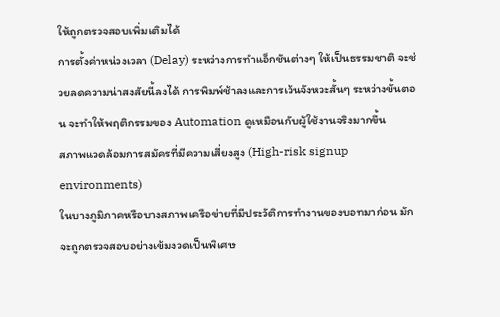ให้ถูกตรวจสอบเพิ่มเติมได้
การตั้งค่าหน่วงเวลา (Delay) ระหว่างการทำแอ็กชันต่างๆ ให้เป็นธรรมชาติ จะช่วยลดความน่าสงสัยนี้ลงได้ การพิมพ์ช้าลงและการเว้นจังหวะสั้นๆ ระหว่างขั้นตอน จะทำให้พฤติกรรมของ Automation ดูเหมือนกับผู้ใช้งานจริงมากขึ้น
สภาพแวดล้อมการสมัครที่มีความเสี่ยงสูง (High-risk signup environments)
ในบางภูมิภาคหรือบางสภาพเครือข่ายที่มีประวัติการทำงานของบอทมาก่อน มักจะถูกตรวจสอบอย่างเข้มงวดเป็นพิเศษ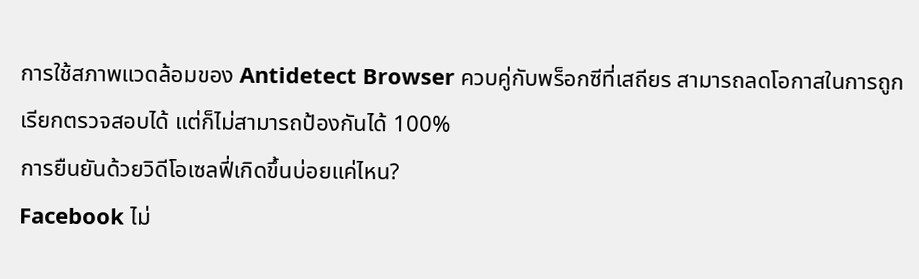การใช้สภาพแวดล้อมของ Antidetect Browser ควบคู่กับพร็อกซีที่เสถียร สามารถลดโอกาสในการถูกเรียกตรวจสอบได้ แต่ก็ไม่สามารถป้องกันได้ 100%
การยืนยันด้วยวิดีโอเซลฟี่เกิดขึ้นบ่อยแค่ไหน?
Facebook ไม่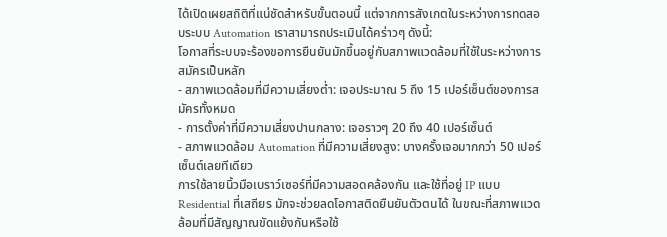ได้เปิดเผยสถิติที่แน่ชัดสำหรับขั้นตอนนี้ แต่จากการสังเกตในระหว่างการทดสอบระบบ Automation เราสามารถประเมินได้คร่าวๆ ดังนี้:
โอกาสที่ระบบจะร้องขอการยืนยันมักขึ้นอยู่กับสภาพแวดล้อมที่ใช้ในระหว่างการสมัครเป็นหลัก
- สภาพแวดล้อมที่มีความเสี่ยงต่ำ: เจอประมาณ 5 ถึง 15 เปอร์เซ็นต์ของการสมัครทั้งหมด
- การตั้งค่าที่มีความเสี่ยงปานกลาง: เจอราวๆ 20 ถึง 40 เปอร์เซ็นต์
- สภาพแวดล้อม Automation ที่มีความเสี่ยงสูง: บางครั้งเจอมากกว่า 50 เปอร์เซ็นต์เลยทีเดียว
การใช้ลายนิ้วมือเบราว์เซอร์ที่มีความสอดคล้องกัน และใช้ที่อยู่ IP แบบ Residential ที่เสถียร มักจะช่วยลดโอกาสติดยืนยันตัวตนได้ ในขณะที่สภาพแวดล้อมที่มีสัญญาณขัดแย้งกันหรือใช้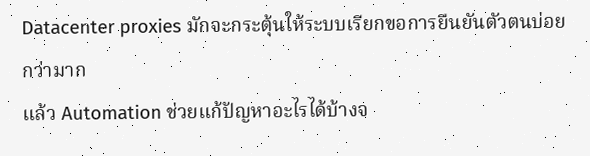Datacenter proxies มักจะกระตุ้นให้ระบบเรียกขอการยืนยันตัวตนบ่อยกว่ามาก
แล้ว Automation ช่วยแก้ปัญหาอะไรได้บ้างจ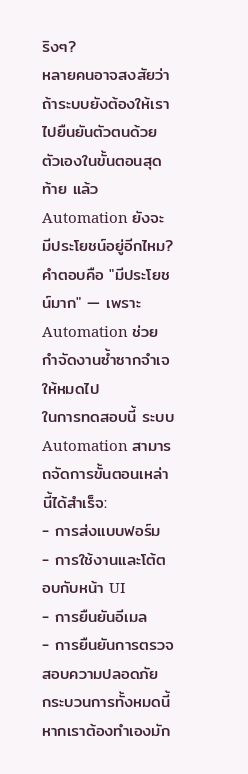ริงๆ?
หลายคนอาจสงสัยว่า ถ้าระบบยังต้องให้เราไปยืนยันตัวตนด้วยตัวเองในขั้นตอนสุดท้าย แล้ว Automation ยังจะมีประโยชน์อยู่อีกไหม?
คำตอบคือ "มีประโยชน์มาก" — เพราะ Automation ช่วยกำจัดงานซ้ำซากจำเจให้หมดไป
ในการทดสอบนี้ ระบบ Automation สามารถจัดการขั้นตอนเหล่านี้ได้สำเร็จ:
- การส่งแบบฟอร์ม
- การใช้งานและโต้ตอบกับหน้า UI
- การยืนยันอีเมล
- การยืนยันการตรวจสอบความปลอดภัย
กระบวนการทั้งหมดนี้ หากเราต้องทำเองมัก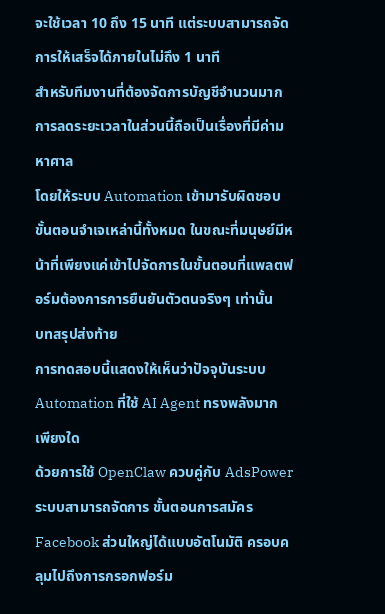จะใช้เวลา 10 ถึง 15 นาที แต่ระบบสามารถจัดการให้เสร็จได้ภายในไม่ถึง 1 นาที
สำหรับทีมงานที่ต้องจัดการบัญชีจำนวนมาก การลดระยะเวลาในส่วนนี้ถือเป็นเรื่องที่มีค่ามหาศาล
โดยให้ระบบ Automation เข้ามารับผิดชอบขั้นตอนจำเจเหล่านี้ทั้งหมด ในขณะที่มนุษย์มีหน้าที่เพียงแค่เข้าไปจัดการในขั้นตอนที่แพลตฟอร์มต้องการการยืนยันตัวตนจริงๆ เท่านั้น
บทสรุปส่งท้าย
การทดสอบนี้แสดงให้เห็นว่าปัจจุบันระบบ Automation ที่ใช้ AI Agent ทรงพลังมากเพียงใด
ด้วยการใช้ OpenClaw ควบคู่กับ AdsPower ระบบสามารถจัดการ ขั้นตอนการสมัคร Facebook ส่วนใหญ่ได้แบบอัตโนมัติ ครอบคลุมไปถึงการกรอกฟอร์ม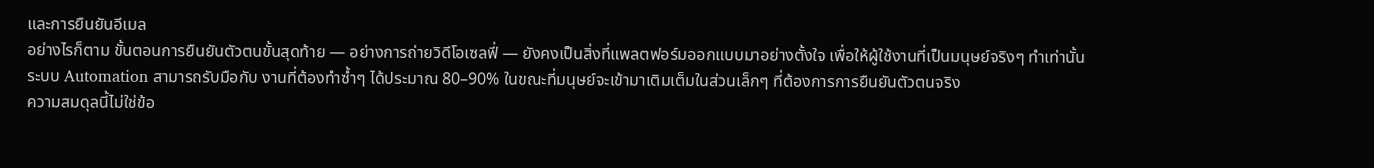และการยืนยันอีเมล
อย่างไรก็ตาม ขั้นตอนการยืนยันตัวตนขั้นสุดท้าย — อย่างการถ่ายวิดีโอเซลฟี่ — ยังคงเป็นสิ่งที่แพลตฟอร์มออกแบบมาอย่างตั้งใจ เพื่อให้ผู้ใช้งานที่เป็นมนุษย์จริงๆ ทำเท่านั้น
ระบบ Automation สามารถรับมือกับ งานที่ต้องทำซ้ำๆ ได้ประมาณ 80–90% ในขณะที่มนุษย์จะเข้ามาเติมเต็มในส่วนเล็กๆ ที่ต้องการการยืนยันตัวตนจริง
ความสมดุลนี้ไม่ใช่ข้อ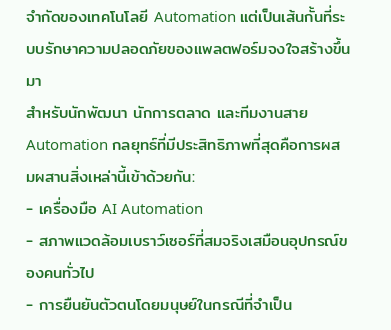จำกัดของเทคโนโลยี Automation แต่เป็นเส้นกั้นที่ระบบรักษาความปลอดภัยของแพลตฟอร์มจงใจสร้างขึ้นมา
สำหรับนักพัฒนา นักการตลาด และทีมงานสาย Automation กลยุทธ์ที่มีประสิทธิภาพที่สุดคือการผสมผสานสิ่งเหล่านี้เข้าด้วยกัน:
- เครื่องมือ AI Automation
- สภาพแวดล้อมเบราว์เซอร์ที่สมจริงเสมือนอุปกรณ์ของคนทั่วไป
- การยืนยันตัวตนโดยมนุษย์ในกรณีที่จำเป็น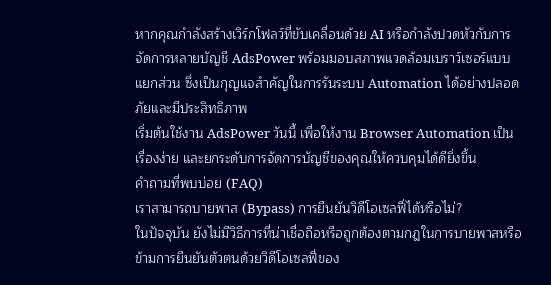หากคุณกำลังสร้างเวิร์กโฟลว์ที่ขับเคลื่อนด้วย AI หรือกำลังปวดหัวกับการจัดการหลายบัญชี AdsPower พร้อมมอบสภาพแวดล้อมเบราว์เซอร์แบบแยกส่วน ซึ่งเป็นกุญแจสำคัญในการรันระบบ Automation ได้อย่างปลอดภัยและมีประสิทธิภาพ
เริ่มต้นใช้งาน AdsPower วันนี้ เพื่อให้งาน Browser Automation เป็นเรื่องง่าย และยกระดับการจัดการบัญชีของคุณให้ควบคุมได้ดียิ่งขึ้น
คำถามที่พบบ่อย (FAQ)
เราสามารถบายพาส (Bypass) การยืนยันวิดีโอเซลฟี่ได้หรือไม่?
ในปัจจุบัน ยังไม่มีวิธีการที่น่าเชื่อถือหรือถูกต้องตามกฎในการบายพาสหรือข้ามการยืนยันตัวตนด้วยวิดีโอเซลฟี่ของ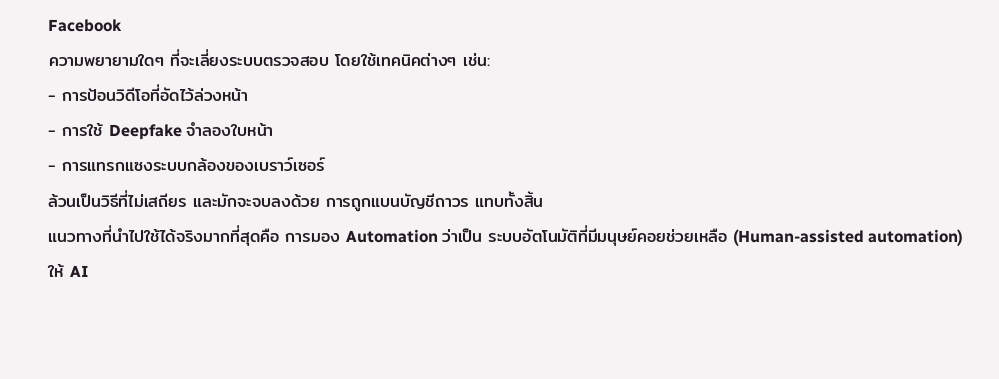Facebook
ความพยายามใดๆ ที่จะเลี่ยงระบบตรวจสอบ โดยใช้เทคนิคต่างๆ เช่น:
- การป้อนวิดีโอที่อัดไว้ล่วงหน้า
- การใช้ Deepfake จำลองใบหน้า
- การแทรกแซงระบบกล้องของเบราว์เซอร์
ล้วนเป็นวิธีที่ไม่เสถียร และมักจะจบลงด้วย การถูกแบนบัญชีถาวร แทบทั้งสิ้น
แนวทางที่นำไปใช้ได้จริงมากที่สุดคือ การมอง Automation ว่าเป็น ระบบอัตโนมัติที่มีมนุษย์คอยช่วยเหลือ (Human-assisted automation)
ให้ AI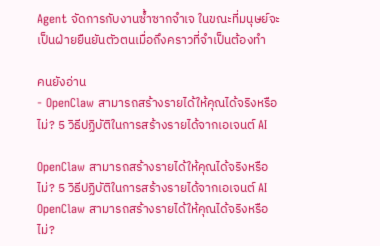Agent จัดการกับงานซ้ำซากจำเจ ในขณะที่มนุษย์จะเป็นฝ่ายยืนยันตัวตนเมื่อถึงคราวที่จำเป็นต้องทำ

คนยังอ่าน
- OpenClaw สามารถสร้างรายได้ให้คุณได้จริงหรือไม่? 5 วิธีปฏิบัติในการสร้างรายได้จากเอเจนต์ AI

OpenClaw สามารถสร้างรายได้ให้คุณได้จริงหรือไม่? 5 วิธีปฏิบัติในการสร้างรายได้จากเอเจนต์ AI
OpenClaw สามารถสร้างรายได้ให้คุณได้จริงหรือไม่?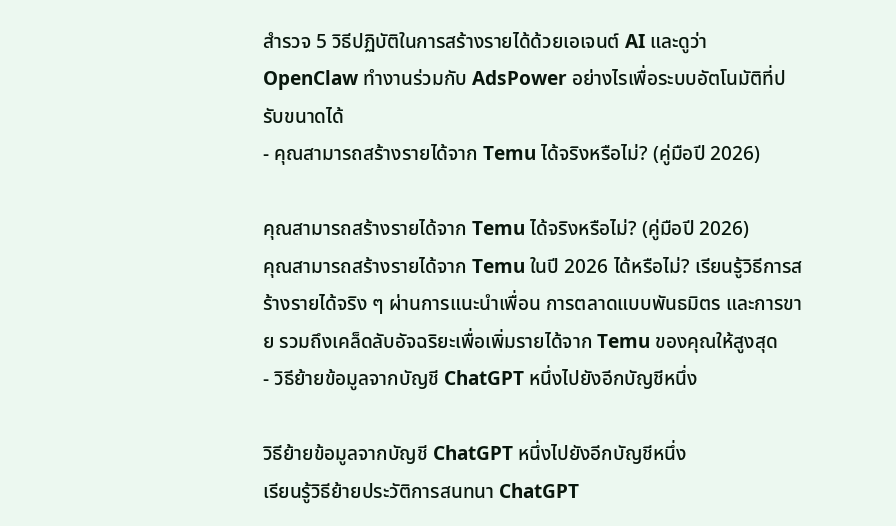สำรวจ 5 วิธีปฏิบัติในการสร้างรายได้ด้วยเอเจนต์ AI และดูว่า OpenClaw ทำงานร่วมกับ AdsPower อย่างไรเพื่อระบบอัตโนมัติที่ปรับขนาดได้
- คุณสามารถสร้างรายได้จาก Temu ได้จริงหรือไม่? (คู่มือปี 2026)

คุณสามารถสร้างรายได้จาก Temu ได้จริงหรือไม่? (คู่มือปี 2026)
คุณสามารถสร้างรายได้จาก Temu ในปี 2026 ได้หรือไม่? เรียนรู้วิธีการสร้างรายได้จริง ๆ ผ่านการแนะนำเพื่อน การตลาดแบบพันธมิตร และการขาย รวมถึงเคล็ดลับอัจฉริยะเพื่อเพิ่มรายได้จาก Temu ของคุณให้สูงสุด
- วิธีย้ายข้อมูลจากบัญชี ChatGPT หนึ่งไปยังอีกบัญชีหนึ่ง

วิธีย้ายข้อมูลจากบัญชี ChatGPT หนึ่งไปยังอีกบัญชีหนึ่ง
เรียนรู้วิธีย้ายประวัติการสนทนา ChatGPT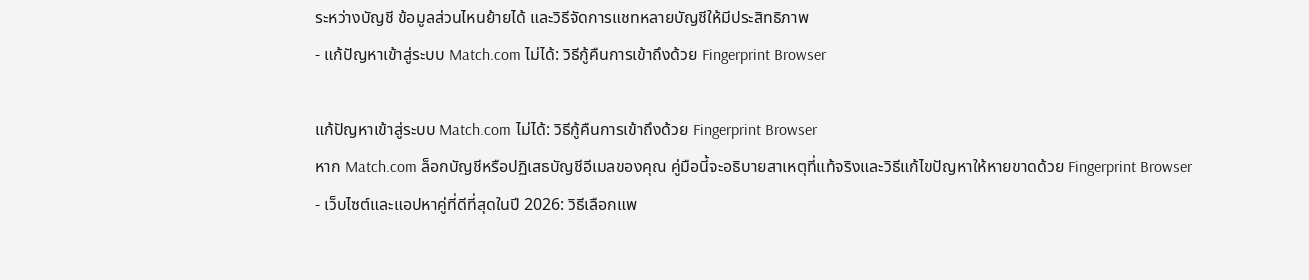ระหว่างบัญชี ข้อมูลส่วนไหนย้ายได้ และวิธีจัดการแชทหลายบัญชีให้มีประสิทธิภาพ
- แก้ปัญหาเข้าสู่ระบบ Match.com ไม่ได้: วิธีกู้คืนการเข้าถึงด้วย Fingerprint Browser

แก้ปัญหาเข้าสู่ระบบ Match.com ไม่ได้: วิธีกู้คืนการเข้าถึงด้วย Fingerprint Browser
หาก Match.com ล็อกบัญชีหรือปฏิเสธบัญชีอีเมลของคุณ คู่มือนี้จะอธิบายสาเหตุที่แท้จริงและวิธีแก้ไขปัญหาให้หายขาดด้วย Fingerprint Browser
- เว็บไซต์และแอปหาคู่ที่ดีที่สุดในปี 2026: วิธีเลือกแพ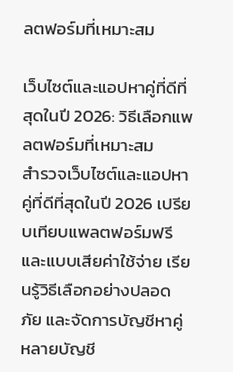ลตฟอร์มที่เหมาะสม

เว็บไซต์และแอปหาคู่ที่ดีที่สุดในปี 2026: วิธีเลือกแพลตฟอร์มที่เหมาะสม
สำรวจเว็บไซต์และแอปหาคู่ที่ดีที่สุดในปี 2026 เปรียบเทียบแพลตฟอร์มฟรีและแบบเสียค่าใช้จ่าย เรียนรู้วิธีเลือกอย่างปลอดภัย และจัดการบัญชีหาคู่หลายบัญชี